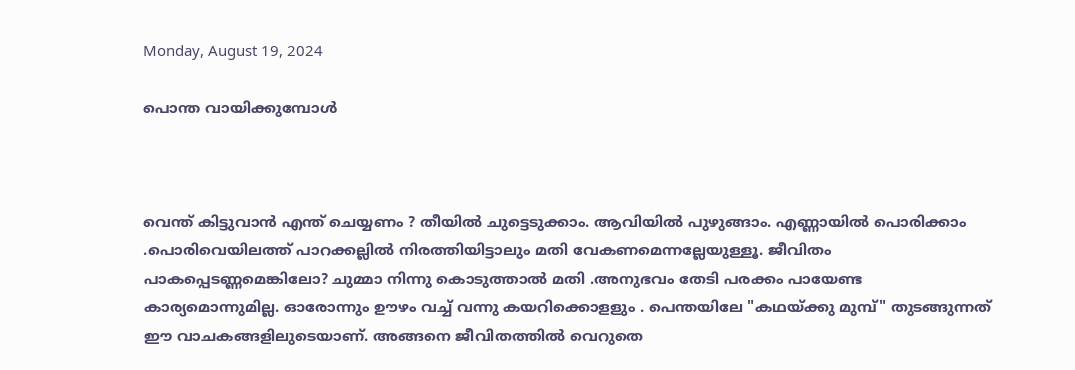Monday, August 19, 2024

പൊന്ത വായിക്കുമ്പോൾ



വെന്ത് കിട്ടുവാൻ എന്ത് ചെയ്യണം ? തീയിൽ ചുട്ടെടുക്കാം. ആവിയിൽ പുഴുങ്ങാം. എണ്ണായിൽ പൊരിക്കാം .പൊരിവെയിലത്ത് പാറക്കല്ലിൽ നിരത്തിയിട്ടാലും മതി വേകണമെന്നല്ലേയുള്ളൂ. ജീവിതം പാകപ്പെടണ്ണമെങ്കിലോ? ചുമ്മാ നിന്നു കൊടുത്താൽ മതി .അനുഭവം തേടി പരക്കം പായേണ്ട കാര്യമൊന്നുമില്ല. ഓരോന്നും ഊഴം വച്ച് വന്നു കയറിക്കൊളളും . പെന്തയിലേ "കഥയ്ക്കു മുമ്പ്" തുടങ്ങുന്നത് ഈ വാചകങ്ങളിലുടെയാണ്. അങ്ങനെ ജീവിതത്തിൽ വെറുതെ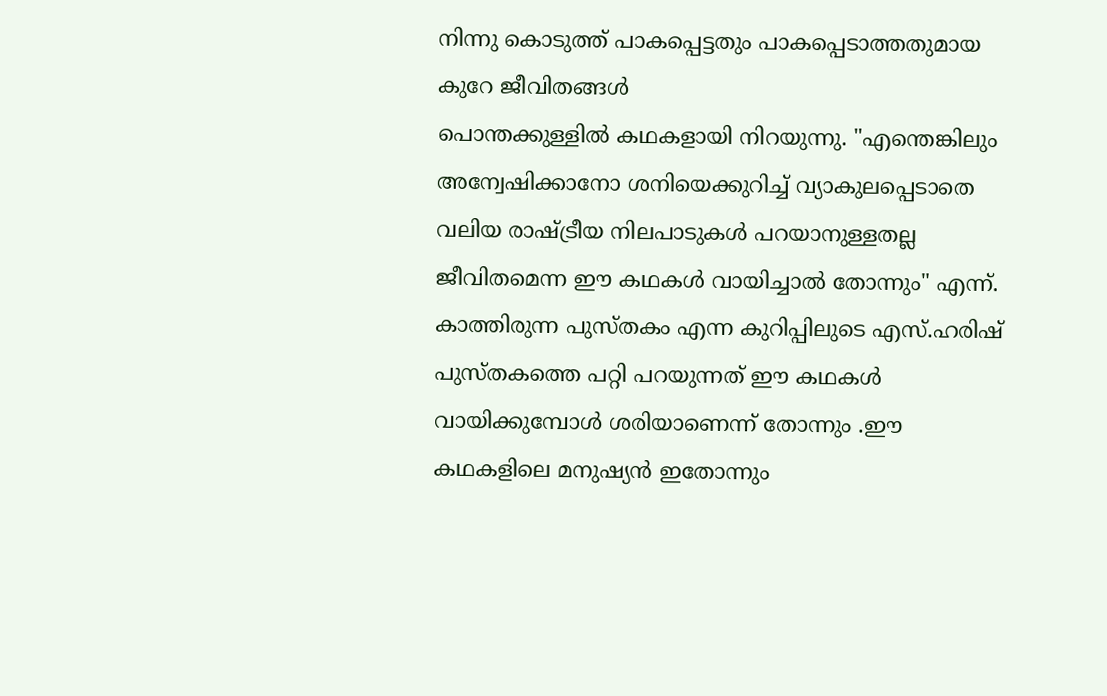നിന്നു കൊടുത്ത് പാകപ്പെട്ടതും പാകപ്പെടാത്തതുമായ കുറേ ജീവിതങ്ങൾ
പൊന്തക്കുള്ളിൽ കഥകളായി നിറയുന്നു. "എന്തെങ്കിലും അന്വേഷിക്കാനോ ശനിയെക്കുറിച്ച് വ്യാകുലപ്പെടാതെ വലിയ രാഷ്ട്രീയ നിലപാടുകൾ പറയാനുള്ളതല്ല ജീവിതമെന്ന ഈ കഥകൾ വായിച്ചാൽ തോന്നും" എന്ന്.  കാത്തിരുന്ന പുസ്തകം എന്ന കുറിപ്പിലുടെ എസ്.ഹരിഷ് പുസ്തകത്തെ പറ്റി പറയുന്നത് ഈ കഥകൾ വായിക്കുമ്പോൾ ശരിയാണെന്ന് തോന്നും .ഈ കഥകളിലെ മനുഷ്യൻ ഇതോന്നും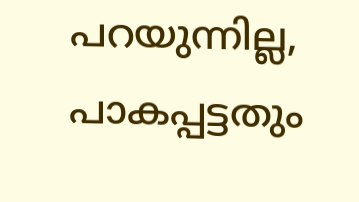പറയുന്നില്ല, പാകപ്പട്ടതും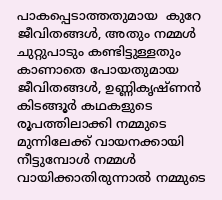പാകപ്പെടാത്തതുമായ  കുറേ ജീവിതങ്ങൾ, അതും നമ്മൾ ചുറ്റുപാടും കണ്ടിട്ടുള്ളതും കാണാതെ പോയതുമായ ജീവിതങ്ങൾ, ഉണ്ണികൃഷ്ണൻ കിടങ്ങൂർ കഥകളുടെ രൂപത്തിലാക്കി നമ്മുടെ മുന്നിലേക്ക് വായനക്കായി നീട്ടുമ്പോൾ നമ്മൾ  വായിക്കാതിരുന്നാൽ നമ്മുടെ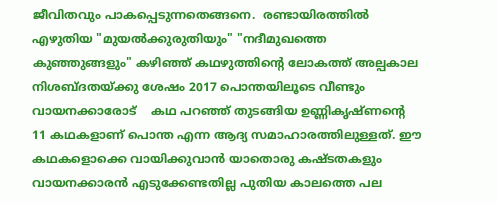ജീവിതവും പാകപ്പെടുന്നതെങ്ങനെ.  രണ്ടായിരത്തിൽ എഴുതിയ "മുയൽക്കുരുതിയും" "നദീമുഖത്തെ കുഞ്ഞുങ്ങളും" കഴിഞ്ഞ് കഥഴുത്തിന്റെ ലോകത്ത് അല്പകാല നിശബ്ദതയ്ക്കു ശേഷം 2017 പൊന്തയിലൂടെ വീണ്ടും വായനക്കാരോട്    കഥ പറഞ്ഞ് തുടങ്ങിയ ഉണ്ണികൃഷ്ണന്റെ  11 കഥകളാണ് പൊന്ത എന്ന ആദ്യ സമാഹാരത്തിലുള്ളത്. ഈ കഥകളൊക്കെ വായിക്കുവാൻ യാതൊരു കഷ്ടതകളും വായനക്കാരൻ എടുക്കേണ്ടതില്ല പുതിയ കാലത്തെ പല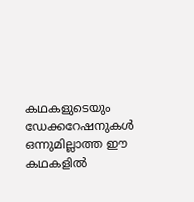കഥകളുടെയും ഡേക്കറേഷനുകൾ ഒന്നുമില്ലാത്ത ഈ കഥകളിൽ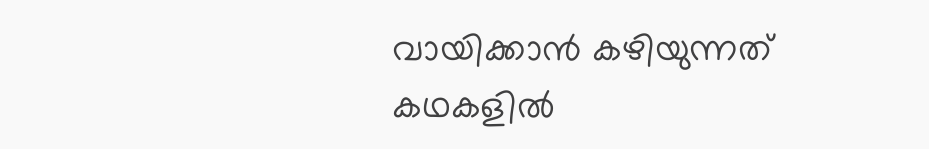വായിക്കാൻ കഴിയുന്നത് കഥകളിൽ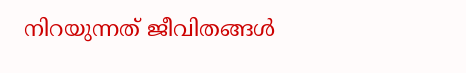നിറയുന്നത് ജീവിതങ്ങൾ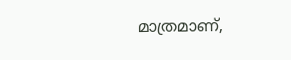മാത്രമാണ്,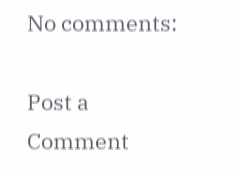No comments:

Post a Comment